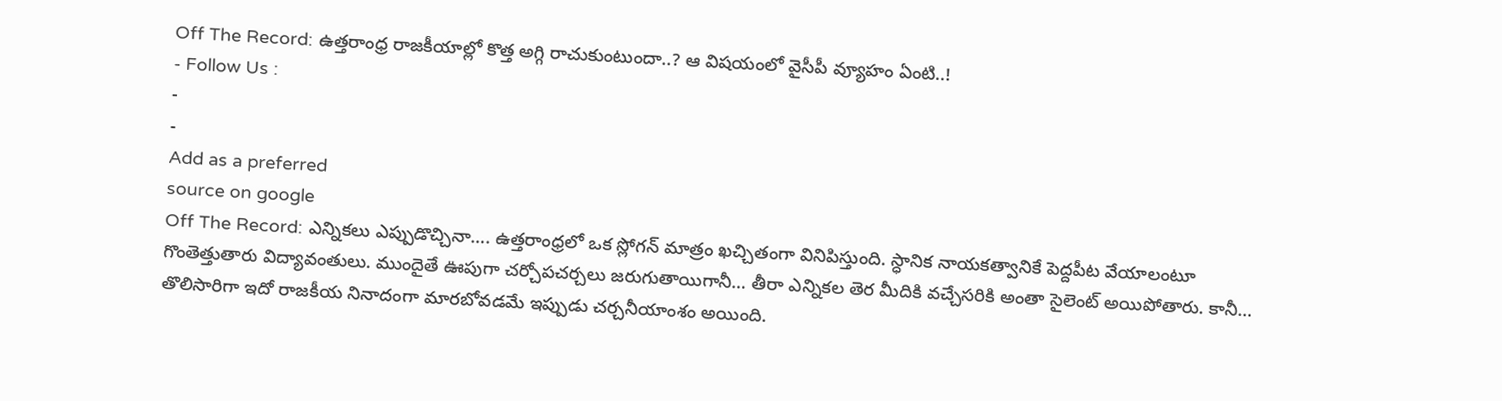Off The Record: ఉత్తరాంధ్ర రాజకీయాల్లో కొత్త అగ్గి రాచుకుంటుందా..? ఆ విషయంలో వైసీపీ వ్యూహం ఏంటి..!
- Follow Us :
-
-
Add as a preferred
source on google
Off The Record: ఎన్నికలు ఎప్పుడొచ్చినా…. ఉత్తరాంధ్రలో ఒక స్లోగన్ మాత్రం ఖచ్చితంగా వినిపిస్తుంది. స్ధానిక నాయకత్వానికే పెద్దపీట వేయాలంటూ గొంతెత్తుతారు విద్యావంతులు. ముందైతే ఊపుగా చర్చోపచర్చలు జరుగుతాయిగానీ… తీరా ఎన్నికల తెర మీదికి వచ్చేసరికి అంతా సైలెంట్ అయిపోతారు. కానీ… తొలిసారిగా ఇదో రాజకీయ నినాదంగా మారబోవడమే ఇప్పుడు చర్చనీయాంశం అయింది.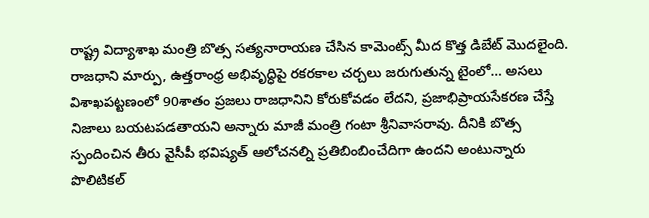రాష్ట్ర విద్యాశాఖ మంత్రి బొత్స సత్యనారాయణ చేసిన కామెంట్స్ మీద కొత్త డిబేట్ మొదలైంది. రాజధాని మార్పు, ఉత్తరాంధ్ర అభివృద్ధిపై రకరకాల చర్చలు జరుగుతున్న టైంలో… అసలు విశాఖపట్టణంలో 90శాతం ప్రజలు రాజధానిని కోరుకోవడం లేదని, ప్రజాభిప్రాయసేకరణ చేస్తే నిజాలు బయటపడతాయని అన్నారు మాజీ మంత్రి గంటా శ్రీనివాసరావు. దీనికి బొత్స స్పందించిన తీరు వైసీపీ భవిష్యత్ ఆలోచనల్ని ప్రతిబింబించేదిగా ఉందని అంటున్నారు పొలిటికల్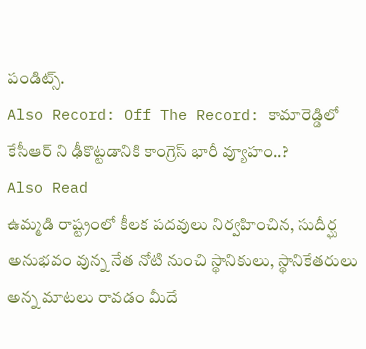పండిట్స్.
Also Record: Off The Record: కామారెడ్డిలో కేసీఆర్ ని ఢీకొట్టడానికి కాంగ్రెస్ భారీ వ్యూహం..?
Also Read
ఉమ్మడి రాష్ట్రంలో కీలక పదవులు నిర్వహించిన, సుదీర్ఘ అనుభవం వున్న నేత నోటి నుంచి స్థానికులు, స్థానికేతరులు అన్న మాటలు రావడం మీదే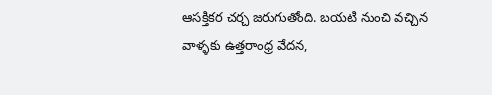ఆసక్తికర చర్చ జరుగుతోంది. బయటి నుంచి వచ్చిన వాళ్ళకు ఉత్తరాంధ్ర వేదన,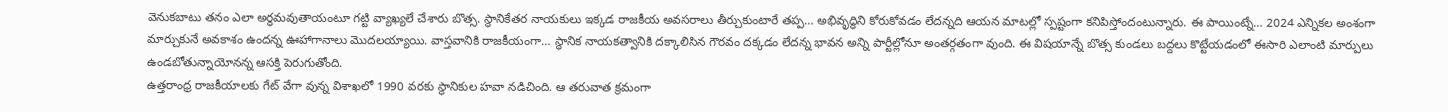వెనుకబాటు తనం ఎలా అర్ధమవుతాయంటూ గట్టి వ్యాఖ్యలే చేశారు బొత్స. స్థానికేతర నాయకులు ఇక్కడ రాజకీయ అవసరాలు తీర్చుకుంటారే తప్ప… అభివృద్ధిని కోరుకోవడం లేదన్నది ఆయన మాటల్లో స్పష్టంగా కనిపిస్తోందంటున్నారు. ఈ పాయింట్నే… 2024 ఎన్నికల అంశంగా మార్చుకునే అవకాశం ఉందన్న ఊహాగానాలు మొదలయ్యాయి. వాస్తవానికి రాజకీయంగా… స్ధానిక నాయకత్వానికి దక్కాలిసిన గౌరవం దక్కడం లేదన్న భావన అన్ని పార్టీల్లోనూ అంతర్గతంగా వుంది. ఈ విషయాన్నే బొత్స కుండలు బద్దలు కొట్టేయడంలో ఈసారి ఎలాంటి మార్పులు ఉండబోతున్నాయోనన్న ఆసక్తి పెరుగుతోంది.
ఉత్తరాంధ్ర రాజకీయాలకు గేట్ వేగా వున్న విశాఖలో 1990 వరకు స్థానికుల హవా నడిచింది. ఆ తరువాత క్రమంగా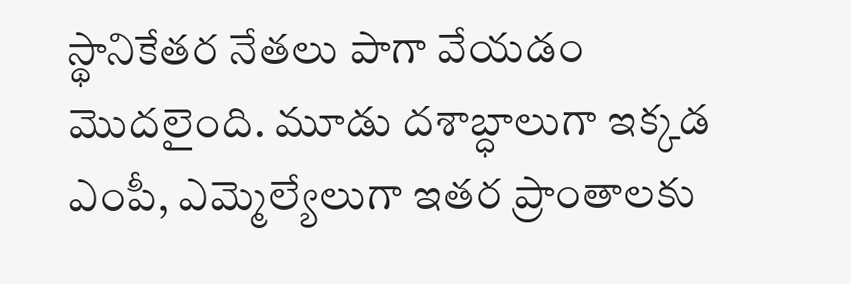స్థానికేతర నేతలు పాగా వేయడం మొదలైంది. మూడు దశాబ్ధాలుగా ఇక్కడ ఎంపీ, ఎమ్మెల్యేలుగా ఇతర ప్రాంతాలకు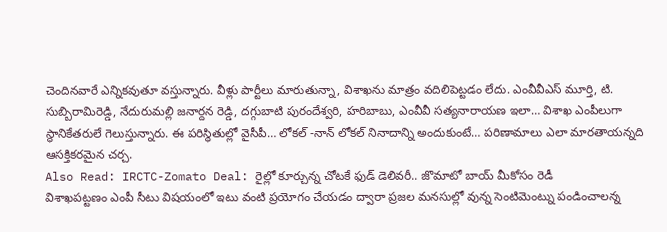చెందినవారే ఎన్నికవుతూ వస్తున్నారు. వీళ్లు పార్టీలు మారుతున్నా, విశాఖను మాత్రం వదిలిపెట్టడం లేదు. ఎంవీవీఎస్ మూర్తి, టి. సుబ్బిరామిరెడ్డి, నేదురుమల్లి జనార్దన రెడ్డి, దగ్గుబాటి పురందేశ్వరి, హరిబాబు, ఎంవీవీ సత్యనారాయణ ఇలా… విశాఖ ఎంపీలుగా స్థానికేతరులే గెలుస్తున్నారు. ఈ పరిస్ధితుల్లో వైసీపీ… లోకల్ -నాన్ లోకల్ నినాదాన్ని అందుకుంటే… పరిణామాలు ఎలా మారతాయన్నది ఆసక్తికరమైన చర్చ.
Also Read: IRCTC-Zomato Deal: రైల్లో కూర్చున్న చోటకే ఫుడ్ డెలివరీ.. జొమాటో బాయ్ మీకోసం రెడీ
విశాఖపట్టణం ఎంపీ సీటు విషయంలో ఇటు వంటి ప్రయోగం చేయడం ద్వారా ప్రజల మనసుల్లో వున్న సెంటిమెంట్ను పండించాలన్న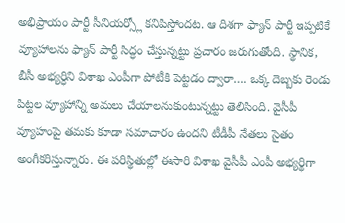అభిప్రాయం పార్టీ సీనియర్స్లో కనిపిస్తోందట. ఆ దిశగా ఫ్యాన్ పార్టీ ఇప్పటికే వ్యూహాలను ఫ్యాన్ పార్టీ సిద్ధం చేస్తున్నట్టు ప్రచారం జరుగుతోంది. స్థానిక, బీసీ అభ్యర్ధిని విశాఖ ఎంపీగా పోటీకి పెట్టడం ద్వారా…. ఒక్క దెబ్బకు రెండు పిట్టల వ్యూహాన్ని అమలు చేయాలనుకుంటున్నట్టు తెలిసింది. వైసీపీ వ్యూహంపై తమకు కూడా సమాచారం ఉందని టీడీపీ నేతలు సైతం అంగీకరిస్తున్నారు. ఈ పరిస్థితుల్లో ఈసారి విశాఖ వైసీపీ ఎంపీ అభ్యర్థిగా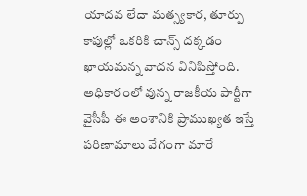యాదవ లేదా మత్స్యకార, తూర్పు కాపుల్లో ఒకరికి చాన్స్ దక్కడం ఖాయమన్న వాదన వినిపిస్తోంది. అధికారంలో వున్న రాజకీయ పార్టీగా వైసీపీ ఈ అంశానికి ప్రాముఖ్యత ఇస్తే పరిణామాలు వేగంగా మారే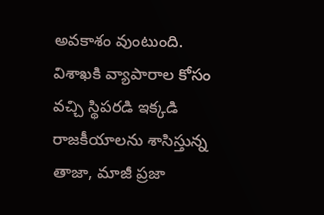అవకాశం వుంటుంది.
విశాఖకి వ్యాపారాల కోసం వచ్చి స్థిపరడి ఇక్కడి రాజకీయాలను శాసిస్తున్న తాజా, మాజీ ప్రజా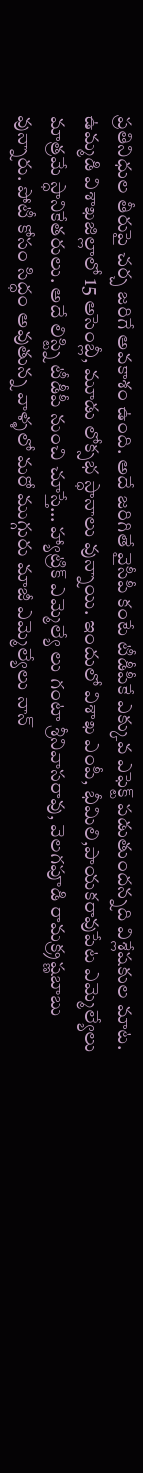ప్రతినిధుల తీరుపై చర్చ జరిగే అవకాశం ఉంది. అదే జరిగితే వైసీపీ కంటే టీడీపీకే ఎక్కువ ఎఫెక్ట్ పడుతుందన్నది విశ్లేషకుల మాట. ఉమ్మడి విశాఖజిల్లాలో 15 అసెంబ్లీ, మూడు లోక్సభ స్ధానాలు వున్నాయి. ఇందులో విశాఖ ఎంపీ, భీమిలి,పాయకరావుపేట ఎమ్మెల్యేలు మాత్రమే స్ధానికేతరులు. అదే లిస్ట్ని టీడీపీ నుంచి చూస్తే… హ్యాట్రిక్ ఎమ్మెల్యే లు గంటా శ్రీనివాసరావు, వెలగపూడి రామక్ర్రష్ణబాబు వున్నారు. పోటీ కోసం సిద్ధం అవుతున్న వాళ్ళలో మరో ముగ్గురు మాజీ ఎమ్మెల్యేలు నాన్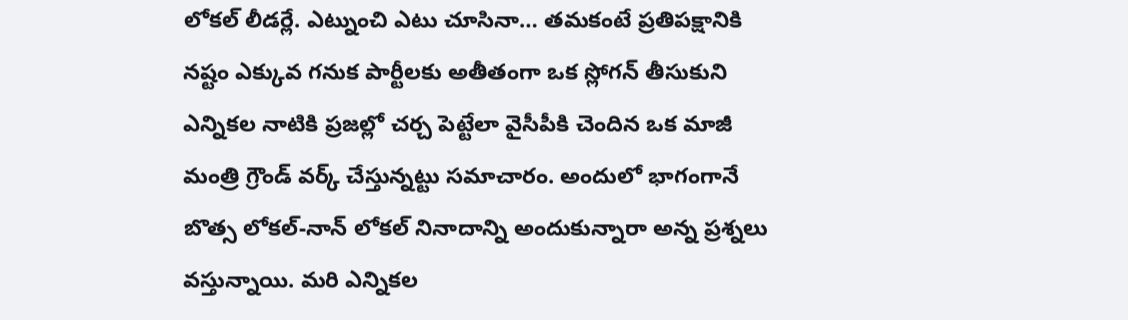లోకల్ లీడర్లే. ఎట్నుంచి ఎటు చూసినా… తమకంటే ప్రతిపక్షానికి నష్టం ఎక్కువ గనుక పార్టీలకు అతీతంగా ఒక స్లోగన్ తీసుకుని ఎన్నికల నాటికి ప్రజల్లో చర్చ పెట్టేలా వైసీపీకి చెందిన ఒక మాజీ మంత్రి గ్రౌండ్ వర్క్ చేస్తున్నట్టు సమాచారం. అందులో భాగంగానే బొత్స లోకల్-నాన్ లోకల్ నినాదాన్ని అందుకున్నారా అన్న ప్రశ్నలు వస్తున్నాయి. మరి ఎన్నికల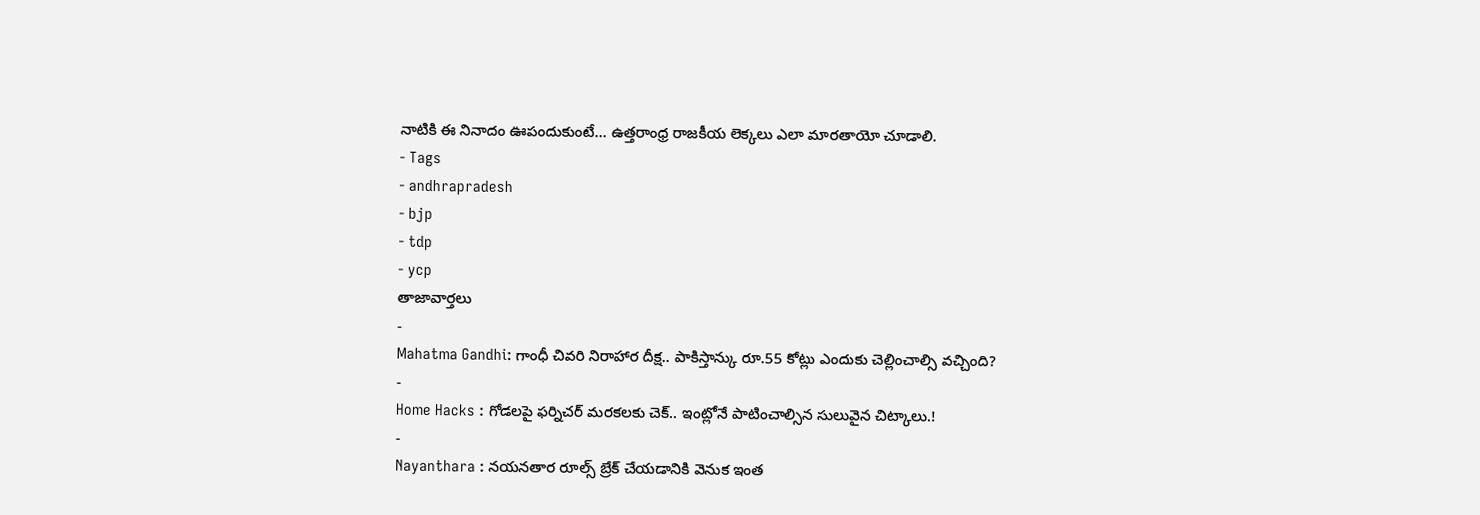నాటికి ఈ నినాదం ఊపందుకుంటే… ఉత్తరాంధ్ర రాజకీయ లెక్కలు ఎలా మారతాయో చూడాలి.
- Tags
- andhrapradesh
- bjp
- tdp
- ycp
తాజావార్తలు
-
Mahatma Gandhi: గాంధీ చివరి నిరాహార దీక్ష.. పాకిస్తాన్కు రూ.55 కోట్లు ఎందుకు చెల్లించాల్సి వచ్చింది?
-
Home Hacks : గోడలపై ఫర్నిచర్ మరకలకు చెక్.. ఇంట్లోనే పాటించాల్సిన సులువైన చిట్కాలు.!
-
Nayanthara : నయనతార రూల్స్ బ్రేక్ చేయడానికి వెనుక ఇంత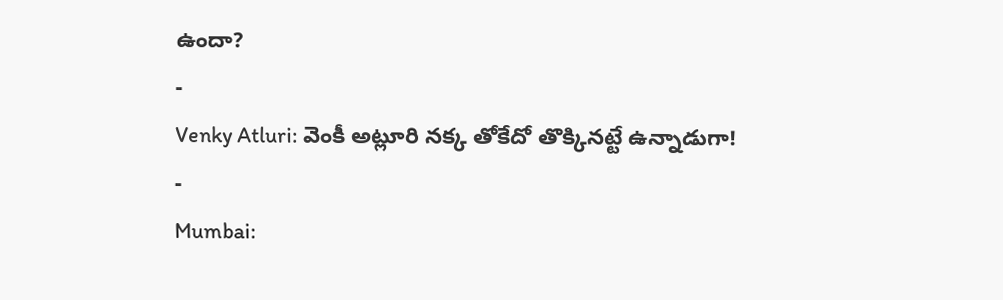ఉందా?
-
Venky Atluri: వెంకీ అట్లూరి నక్క తోకేదో తొక్కినట్టే ఉన్నాడుగా!
-
Mumbai: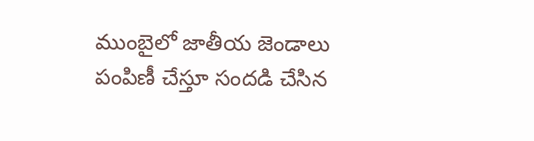ముంబైలో జాతీయ జెండాలు పంపిణీ చేస్తూ సందడి చేసిన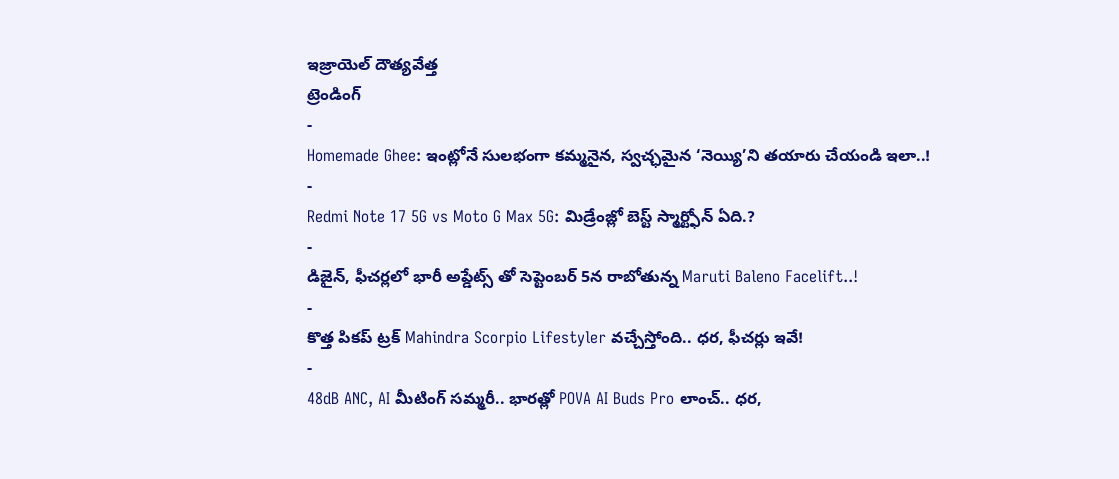ఇజ్రాయెల్ దౌత్యవేత్త
ట్రెండింగ్
-
Homemade Ghee: ఇంట్లోనే సులభంగా కమ్మనైన, స్వచ్ఛమైన ‘నెయ్యి’ని తయారు చేయండి ఇలా..!
-
Redmi Note 17 5G vs Moto G Max 5G: మిడ్రేంజ్లో బెస్ట్ స్మార్ట్ఫోన్ ఏది.?
-
డిజైన్, ఫీచర్లలో భారీ అప్డేట్స్ తో సెప్టెంబర్ 5న రాబోతున్న Maruti Baleno Facelift..!
-
కొత్త పికప్ ట్రక్ Mahindra Scorpio Lifestyler వచ్చేస్తోంది.. ధర, ఫీచర్లు ఇవే!
-
48dB ANC, AI మీటింగ్ సమ్మరీ.. భారత్లో POVA AI Buds Pro లాంచ్.. ధర,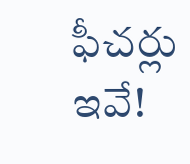ఫీచర్లు ఇవే!